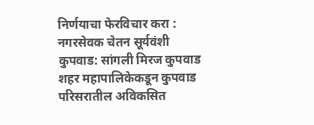निर्णयाचा फेरविचार करा : नगरसेवक चेतन सूर्यवंशी
कुपवाड: सांगली मिरज कुपवाड शहर महापालिकेकडून कुपवाड
परिसरातील अविकसित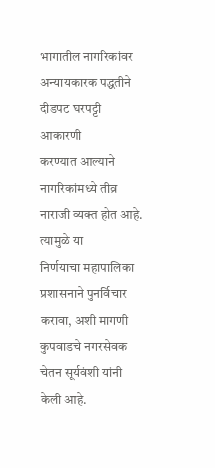भागातील नागरिकांवर अन्यायकारक पद्धतीने दीडपट घरपट्टी आकारणी
करण्यात आल्याने नागरिकांमध्ये तीव्र नाराजी व्यक्त होत आहे. त्यामुळे या
निर्णयाचा महापालिका प्रशासनाने पुनर्विचार करावा, अशी मागणी
कुपवाडचे नगरसेवक चेतन सूर्यवंशी यांनी केली आहे.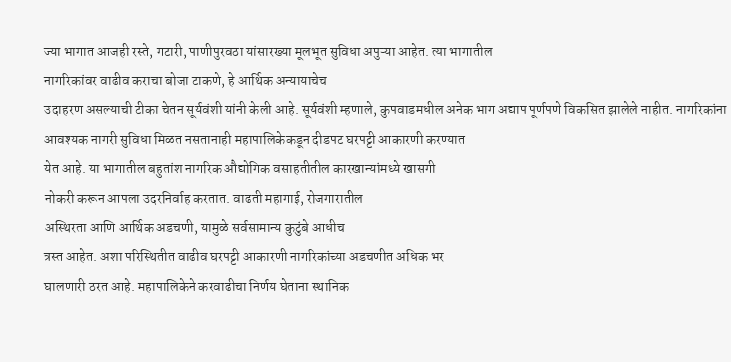ज्या भागात आजही रस्ते, गटारी, पाणीपुरवठा यांसारख्या मूलभूत सुविधा अपुऱ्या आहेत. त्या भागातील
नागरिकांवर वाढीव कराचा बोजा टाकणे, हे आर्थिक अन्यायाचेच
उदाहरण असल्याची टीका चेतन सूर्यवंशी यांनी केली आहे. सूर्यवंशी म्हणाले, कुपवाडमधील अनेक भाग अद्याप पूर्णपणे विकसित झालेले नाहीत. नागरिकांना
आवश्यक नागरी सुविधा मिळत नसतानाही महापालिकेकडून दीडपट घरपट्टी आकारणी करण्यात
येत आहे. या भागातील बहुतांश नागरिक औद्योगिक वसाहतीतील कारखान्यांमध्ये खासगी
नोकरी करून आपला उदरनिर्वाह करतात. वाढती महागाई, रोजगारातील
अस्थिरता आणि आर्थिक अडचणी, यामुळे सर्वसामान्य कुटुंबे आधीच
त्रस्त आहेत. अशा परिस्थितीत वाढीव घरपट्टी आकारणी नागरिकांच्या अडचणीत अधिक भर
घालणारी ठरत आहे. महापालिकेने करवाढीचा निर्णय घेताना स्थानिक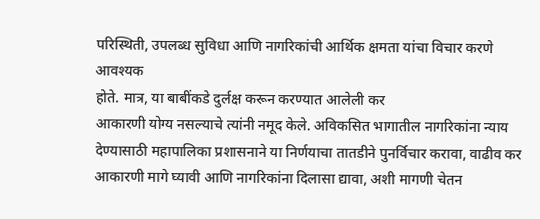परिस्थिती, उपलब्ध सुविधा आणि नागरिकांची आर्थिक क्षमता यांचा विचार करणे आवश्यक
होते. मात्र, या बाबींकडे दुर्लक्ष करून करण्यात आलेली कर
आकारणी योग्य नसल्याचे त्यांनी नमूद केले. अविकसित भागातील नागरिकांना न्याय
देण्यासाठी महापालिका प्रशासनाने या निर्णयाचा तातडीने पुनर्विचार करावा, वाढीव कर आकारणी मागे घ्यावी आणि नागरिकांना दिलासा द्यावा, अशी मागणी चेतन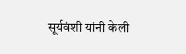सूर्यवंशी यांनी केली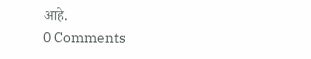आहे.
0 Comments